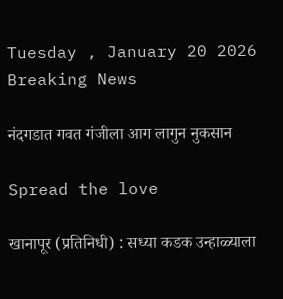Tuesday , January 20 2026
Breaking News

नंदगडात गवत गंजीला आग लागुन नुकसान

Spread the love

खानापूर (प्रतिनिधी) : सध्या कडक उन्हाळ्याला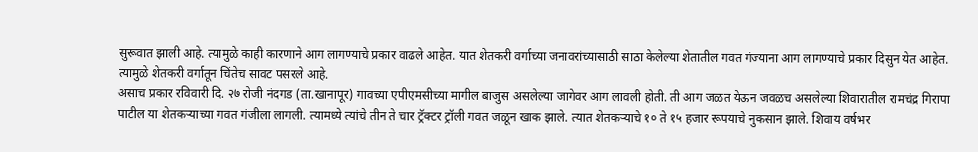सुरूवात झाली आहे. त्यामुळे काही कारणाने आग लागण्याचे प्रकार वाढले आहेत. यात शेतकरी वर्गाच्या जनावरांच्यासाठी साठा केलेल्या शेतातील गवत गंज्याना आग लागण्याचे प्रकार दिसुन येत आहेत. त्यामुळे शेतकरी वर्गातून चिंतेच सावट पसरले आहे.
असाच प्रकार रविवारी दि. २७ रोजी नंदगड (ता.खानापूर) गावच्या एपीएमसीच्या मागील बाजुस असलेल्या जागेवर आग लावली होती. ती आग जळत येऊन जवळच असलेल्या शिवारातील रामचंद्र गिरापा पाटील या शेतकऱ्याच्या गवत गंजीला लागली. त्यामध्ये त्यांचे तीन ते चार ट्रॅक्टर ट्रॉली गवत जळून खाक झाले. त्यात शेतकऱ्याचे १० ते १५ हजार रूपयाचे नुकसान झाले. शिवाय वर्षभर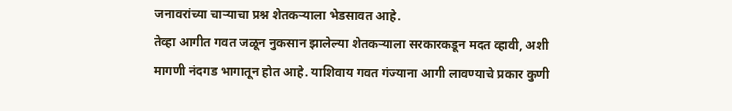जनावरांच्या चाऱ्याचा प्रश्न शेतकऱ्याला भेडसावत आहे.
तेव्हा आगीत गवत जळून नुकसान झालेल्या शेतकऱ्याला सरकारकडून मदत व्हावी, अशी मागणी नंदगड भागातून होत आहे. याशिवाय गवत गंज्याना आगी लावण्याचे प्रकार कुणी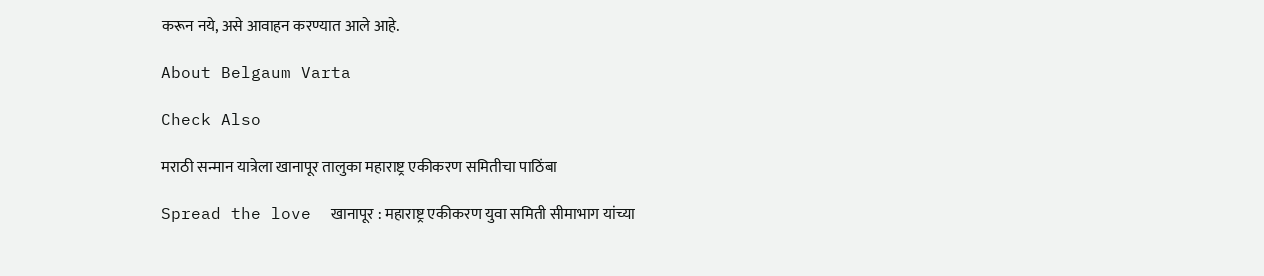करून नये, असे आवाहन करण्यात आले आहे.

About Belgaum Varta

Check Also

मराठी सन्मान यात्रेला खानापूर तालुका महाराष्ट्र एकीकरण समितीचा पाठिंबा

Spread the love  खानापूर : महाराष्ट्र एकीकरण युवा समिती सीमाभाग यांच्या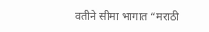वतीने सीमा भागात “मराठी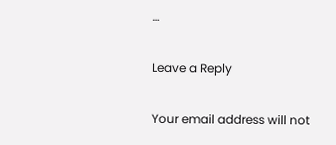…

Leave a Reply

Your email address will not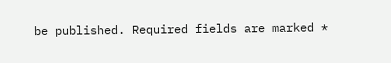be published. Required fields are marked *